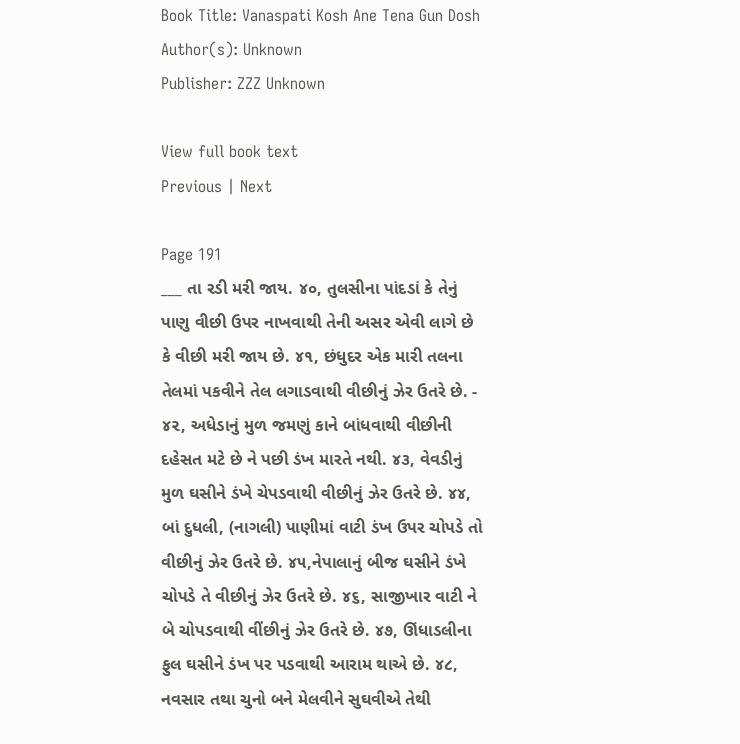Book Title: Vanaspati Kosh Ane Tena Gun Dosh
Author(s): Unknown
Publisher: ZZZ Unknown

View full book text
Previous | Next

Page 191
___ તા રડી મરી જાય. ૪૦, તુલસીના પાંદડાં કે તેનું પાણુ વીછી ઉપર નાખવાથી તેની અસર એવી લાગે છે કે વીછી મરી જાય છે. ૪૧, છંધુદર એક મારી તલના તેલમાં પકવીને તેલ લગાડવાથી વીછીનું ઝેર ઉતરે છે. - ૪૨, અધેડાનું મુળ જમણું કાને બાંધવાથી વીછીની દહેસત મટે છે ને પછી ડંખ મારતે નથી. ૪૩, વેવડીનું મુળ ઘસીને ડંખે ચેપડવાથી વીછીનું ઝેર ઉતરે છે. ૪૪, બાં દુધલી, (નાગલી) પાણીમાં વાટી ડંખ ઉપર ચોપડે તો વીછીનું ઝેર ઉતરે છે. ૪૫,નેપાલાનું બીજ ઘસીને ડંખે ચોપડે તે વીછીનું ઝેર ઉતરે છે. ૪૬, સાજીખાર વાટી ને બે ચોપડવાથી વીંછીનું ઝેર ઉતરે છે. ૪૭, ઊંધાડલીના ફુલ ઘસીને ડંખ પર પડવાથી આરામ થાએ છે. ૪૮, નવસાર તથા ચુનો બને મેલવીને સુઘવીએ તેથી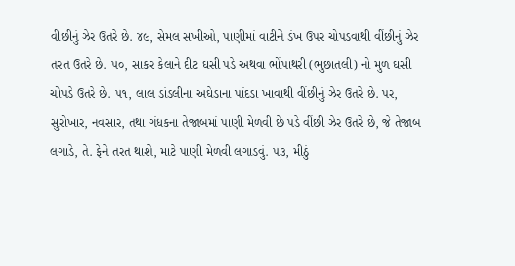વીછીનું ઝેર ઉતરે છે. ૪૯, સેમલ સખીઓ, પાણીમાં વાટીને ડંખ ઉપર ચોપડવાથી વીંછીનું ઝેર તરત ઉતરે છે. ૫૦, સાકર કેલાને દીટ ઘસી પડે અથવા ભોંપાથરી (ભુછાતલી) નો મુળ ઘસી ચોપડે ઉતરે છે. ૫૧, લાલ ડાંડલીના અઘેડાના પાંદડા ખાવાથી વીંછીનું ઝેર ઉતરે છે. પર, સુરોખાર, નવસાર, તથા ગંધકના તેજાબમાં પાણી મેળવી છે પડે વીંછી ઝેર ઉતરે છે, જે તેજાબ લગાડે, તે. ફેને તરત થાશે, માટે પાણી મેળવી લગાડવું. ૫૩, મીઠું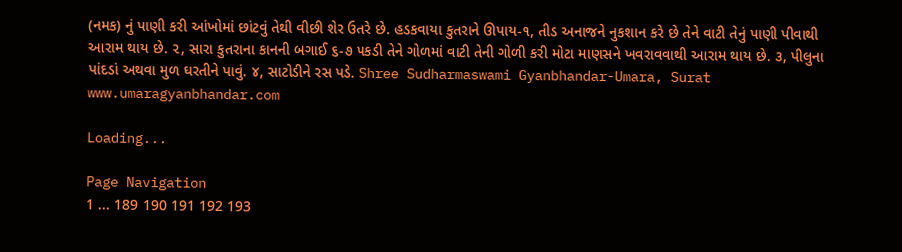(નમક) નું પાણી કરી આંખોમાં છાંટવું તેથી વીછી શેર ઉતરે છે. હડકવાયા કુતરાને ઊપાય-૧, તીડ અનાજને નુકશાન કરે છે તેને વાટી તેનું પાણી પીવાથી આરામ થાય છે. ૨, સારા કુતરાના કાનની બગાઈ ૬-૭ ૫કડી તેને ગોળમાં વાટી તેની ગોળી કરી મોટા માણસને ખવરાવવાથી આરામ થાય છે. ૩, પીલુના પાંદડાં અથવા મુળ ઘરતીને પાવું. ૪, સાટોડીને રસ પડે. Shree Sudharmaswami Gyanbhandar-Umara, Surat www.umaragyanbhandar.com

Loading...

Page Navigation
1 ... 189 190 191 192 193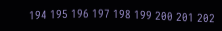194 195 196 197 198 199 200 201 202